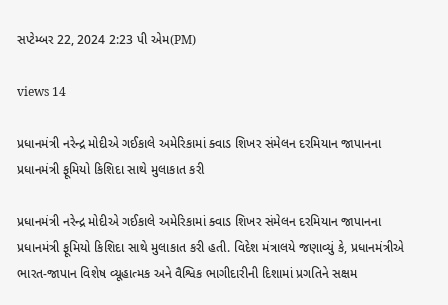સપ્ટેમ્બર 22, 2024 2:23 પી એમ(PM)

views 14

પ્રધાનમંત્રી નરેન્દ્ર મોદીએ ગઈકાલે અમેરિકામાં ક્વાડ શિખર સંમેલન દરમિયાન જાપાનના પ્રધાનમંત્રી ફૂમિયો કિશિદા સાથે મુલાકાત કરી

પ્રધાનમંત્રી નરેન્દ્ર મોદીએ ગઈકાલે અમેરિકામાં ક્વાડ શિખર સંમેલન દરમિયાન જાપાનના પ્રધાનમંત્રી ફૂમિયો કિશિદા સાથે મુલાકાત કરી હતી. વિદેશ મંત્રાલયે જણાવ્યું કે, પ્રધાનમંત્રીએ ભારત-જાપાન વિશેષ વ્યૂહાત્મક અને વૈશ્વિક ભાગીદારીની દિશામાં પ્રગતિને સક્ષમ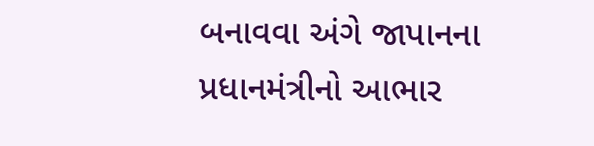બનાવવા અંગે જાપાનના પ્રધાનમંત્રીનો આભાર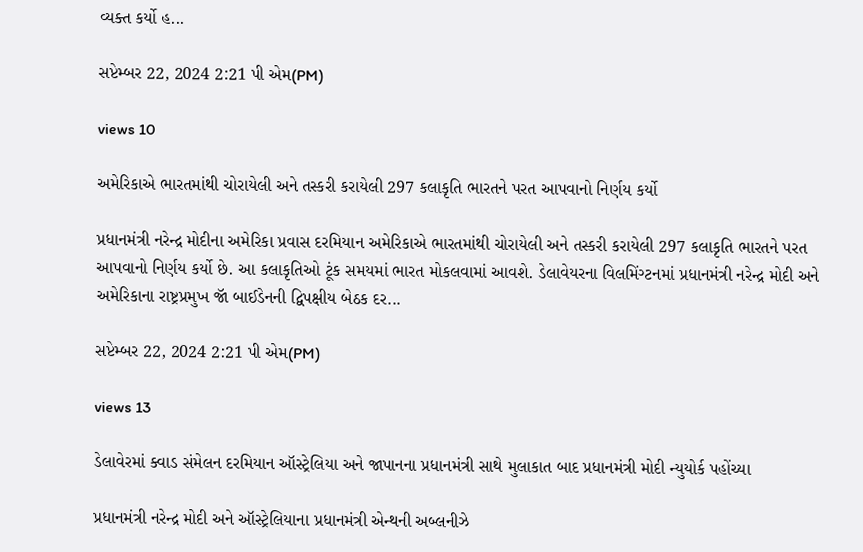વ્યક્ત કર્યો હ...

સપ્ટેમ્બર 22, 2024 2:21 પી એમ(PM)

views 10

અમેરિકાએ ભારતમાંથી ચોરાયેલી અને તસ્કરી કરાયેલી 297 કલાકૃતિ ભારતને પરત આપવાનો નિર્ણય કર્યો

પ્રધાનમંત્રી નરેન્દ્ર મોદીના અમેરિકા પ્રવાસ દરમિયાન અમેરિકાએ ભારતમાંથી ચોરાયેલી અને તસ્કરી કરાયેલી 297 કલાકૃતિ ભારતને પરત આપવાનો નિર્ણય કર્યો છે. આ કલાકૃતિઓ ટૂંક સમયમાં ભારત મોકલવામાં આવશે. ડેલાવેયરના વિલમિંગ્ટનમાં પ્રધાનમંત્રી નરેન્દ્ર મોદી અને અમેરિકાના રાષ્ટ્રપ્રમુખ જૉ બાઈડેનની દ્વિપક્ષીય બેઠક દર...

સપ્ટેમ્બર 22, 2024 2:21 પી એમ(PM)

views 13

ડેલાવેરમાં ક્વાડ સંમેલન દરમિયાન ઑસ્ટ્રેલિયા અને જાપાનના પ્રધાનમંત્રી સાથે મુલાકાત બાદ પ્રધાનમંત્રી મોદી ન્યુયોર્ક પહોંચ્યા

પ્રધાનમંત્રી નરેન્દ્ર મોદી અને ઑસ્ટ્રેલિયાના પ્રધાનમંત્રી એન્થની અબ્લનીઝે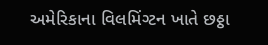અમેરિકાના વિલમિંગ્ટન ખાતે છઠ્ઠા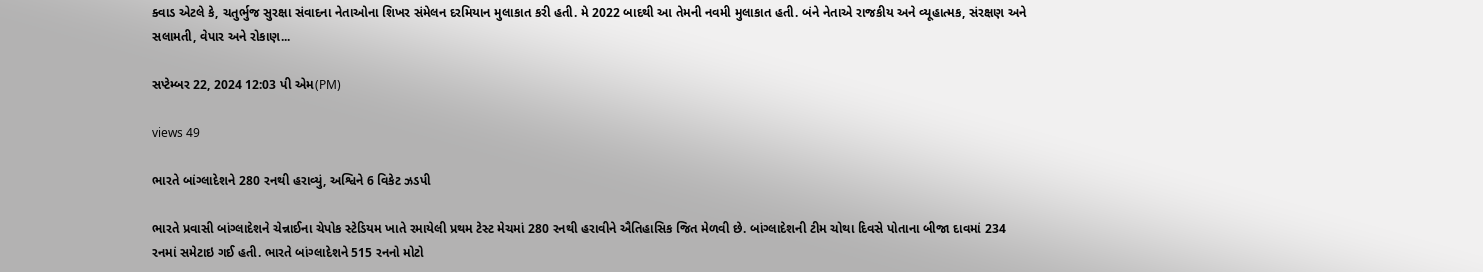ક્વાડ એટલે કે, ચતુર્ભુજ સુરક્ષા સંવાદના નેતાઓના શિખર સંમેલન દરમિયાન મુલાકાત કરી હતી. મે 2022 બાદથી આ તેમની નવમી મુલાકાત હતી. બંને નેતાએ રાજકીય અને વ્યૂહાત્મક, સંરક્ષણ અને સલામતી, વેપાર અને રોકાણ...

સપ્ટેમ્બર 22, 2024 12:03 પી એમ(PM)

views 49

ભારતે બાંગ્લાદેશને 280 રનથી હરાવ્યું, અશ્વિને 6 વિકેટ ઝડપી

ભારતે પ્રવાસી બાંગ્લાદેશને ચેન્નાઈના ચેપોક સ્ટેડિયમ ખાતે રમાયેલી પ્રથમ ટેસ્ટ મેચમાં 280 રનથી હરાવીને ઐતિહાસિક જિત મેળવી છે. બાંગ્લાદેશની ટીમ ચોથા દિવસે પોતાના બીજા દાવમાં 234 રનમાં સમેટાઇ ગઈ હતી. ભારતે બાંગ્લાદેશને 515 રનનો મોટો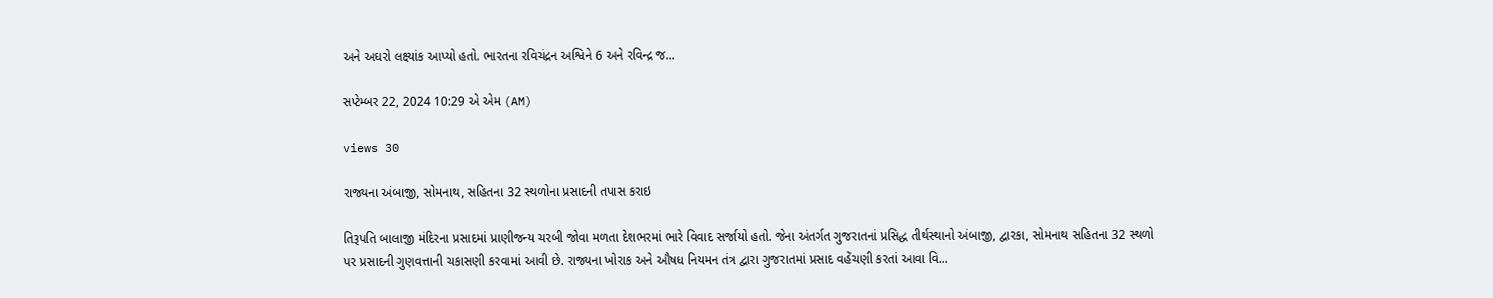અને અઘરો લક્ષ્યાંક આપ્યો હતો. ભારતના રવિચંદ્રન અશ્વિને 6 અને રવિન્દ્ર જ...

સપ્ટેમ્બર 22, 2024 10:29 એ એમ (AM)

views 30

રાજ્યના અંબાજી, સોમનાથ, સહિતના 32 સ્થળોના પ્રસાદની તપાસ કરાઇ

તિરૂપતિ બાલાજી મંદિરના પ્રસાદમાં પ્રાણીજન્ય ચરબી જોવા મળતા દેશભરમાં ભારે વિવાદ સર્જાયો હતો. જેના અંતર્ગત ગુજરાતનાં પ્રસિદ્ધ તીર્થસ્થાનો અંબાજી, દ્વારકા, સોમનાથ સહિતના 32 સ્થળો પર પ્રસાદની ગુણવત્તાની ચકાસણી કરવામાં આવી છે. રાજ્યના ખોરાક અને ઔષધ નિયમન તંત્ર દ્વારા ગુજરાતમાં પ્રસાદ વહેંચણી કરતાં આવા વિ...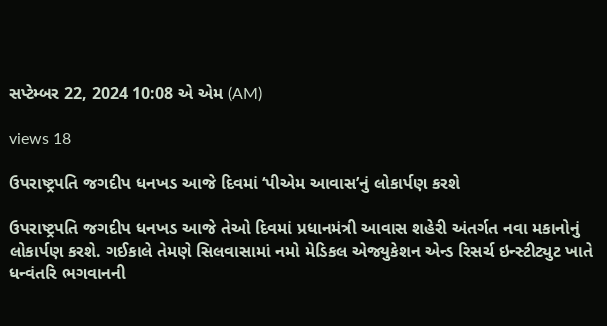સપ્ટેમ્બર 22, 2024 10:08 એ એમ (AM)

views 18

ઉપરાષ્ટ્રપતિ જગદીપ ધનખડ આજે દિવમાં ‘પીએમ આવાસ’નું લોકાર્પણ કરશે

ઉપરાષ્ટ્રપતિ જગદીપ ધનખડ આજે તેઓ દિવમાં પ્રધાનમંત્રી આવાસ શહેરી અંતર્ગત નવા મકાનોનું લોકાર્પણ કરશે. ગઈકાલે તેમણે સિલવાસામાં નમો મેડિકલ એજ્યુકેશન એન્ડ રિસર્ચ ઇન્સ્ટીટ્યુટ ખાતે ધન્વંતરિ ભગવાનની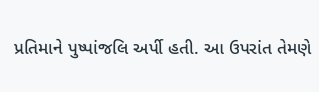પ્રતિમાને પુષ્પાંજલિ અર્પી હતી. આ ઉપરાંત તેમણે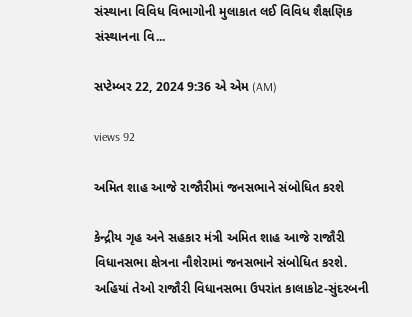સંસ્થાના વિવિધ વિભાગોની મુલાકાત લઈ વિવિધ શૈક્ષણિક સંસ્થાનના વિ...

સપ્ટેમ્બર 22, 2024 9:36 એ એમ (AM)

views 92

અમિત શાહ આજે રાજૌરીમાં જનસભાને સંબોધિત કરશે

કેન્દ્રીય ગૃહ અને સહકાર મંત્રી અમિત શાહ આજે રાજૌરી વિધાનસભા ક્ષેત્રના નૌશેરામાં જનસભાને સંબોધિત કરશે. અહિયાં તેઓ રાજૌરી વિધાનસભા ઉપરાંત કાલાકોટ-સુંદરબની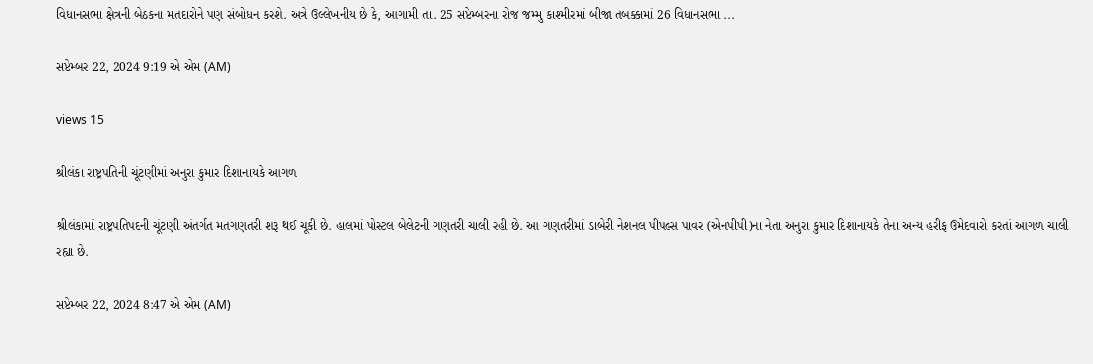વિધાનસભા ક્ષેત્રની બેઠકના મતદારોને પણ સંબોધન કરશે. અત્રે ઉલ્લેખનીય છે કે, આગામી તા. 25 સપ્ટેમ્બરના રોજ જમ્મુ કાશ્મીરમાં બીજા તબક્કામાં 26 વિધાનસભા ...

સપ્ટેમ્બર 22, 2024 9:19 એ એમ (AM)

views 15

શ્રીલંકા રાષ્ટ્રપતિની ચૂંટણીમાં અનુરા કુમાર દિશાનાયકે આગળ

શ્રીલંકામાં રાષ્ટ્રપતિપદની ચૂંટણી અંતર્ગત મતગણતરી શરૂ થઈ ચૂકી છે. હાલમાં પોસ્ટલ બેલેટની ગણતરી ચાલી રહી છે. આ ગણતરીમાં ડાબેરી નેશનલ પીપલ્સ પાવર (એનપીપી)ના નેતા અનુરા કુમાર દિશાનાયકે તેના અન્ય હરીફ ઉમેદવારો કરતાં આગળ ચાલી રહ્યા છે.

સપ્ટેમ્બર 22, 2024 8:47 એ એમ (AM)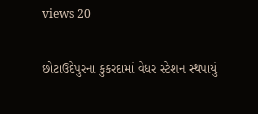views 20

છોટાઉદેપુરના કુકરદામાં વેધર સ્ટેશન સ્થપાયું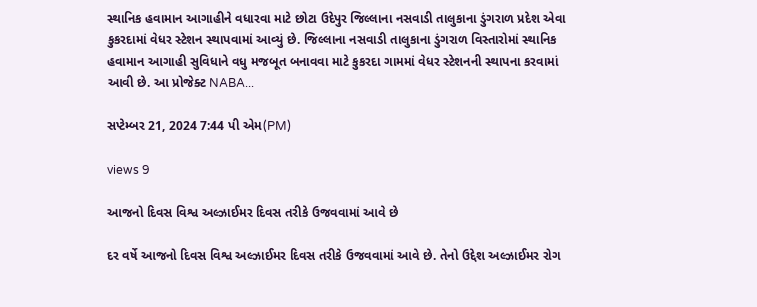સ્થાનિક હવામાન આગાહીને વધારવા માટે છોટા ઉદેપુર જિલ્લાના નસવાડી તાલુકાના ડુંગરાળ પ્રદેશ એવા કુકરદામાં વેધર સ્ટેશન સ્થાપવામાં આવ્યું છે. જિલ્લાના નસવાડી તાલુકાના ડુંગરાળ વિસ્તારોમાં સ્થાનિક હવામાન આગાહી સુવિધાને વધુ મજબૂત બનાવવા માટે કુકરદા ગામમાં વેધર સ્ટેશનની સ્થાપના કરવામાં આવી છે. આ પ્રોજેક્ટ NABA...

સપ્ટેમ્બર 21, 2024 7:44 પી એમ(PM)

views 9

આજનો દિવસ વિશ્વ અલ્ઝાઈમર દિવસ તરીકે ઉજવવામાં આવે છે

દર વર્ષે આજનો દિવસ વિશ્વ અલ્ઝાઈમર દિવસ તરીકે ઉજવવામાં આવે છે. તેનો ઉદ્દેશ અલ્ઝાઈમર રોગ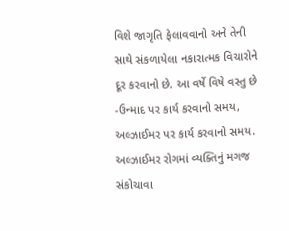વિશે જાગૃતિ ફેલાવવાનો અને તેની સાથે સંકળાયેલા નકારાત્મક વિચારોને દૂર કરવાનો છે. આ વર્ષે વિષે વસ્તુ છે -ઉન્માદ પર કાર્ય કરવાનો સમય, અલ્ઝાઈમર પર કાર્ય કરવાનો સમય. અલ્ઝાઈમર રોગમાં વ્યક્તિનું મગજ સંકોચાવા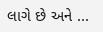લાગે છે અને ...